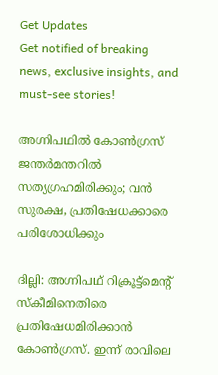Get Updates
Get notified of breaking news, exclusive insights, and must-see stories!

അഗ്നിപഥില്‍ കോണ്‍ഗ്രസ് ജന്തര്‍മന്തറില്‍ സത്യഗ്രഹമിരിക്കും; വന്‍ സുരക്ഷ, പ്രതിഷേധക്കാരെ പരിശോധിക്കും

ദില്ലി: അഗ്നിപഥ് റിക്രൂട്ട്‌മെന്റ് സ്‌കീമിനെതിരെ പ്രതിഷേധമിരിക്കാന്‍ കോണ്‍ഗ്രസ്. ഇന്ന് രാവിലെ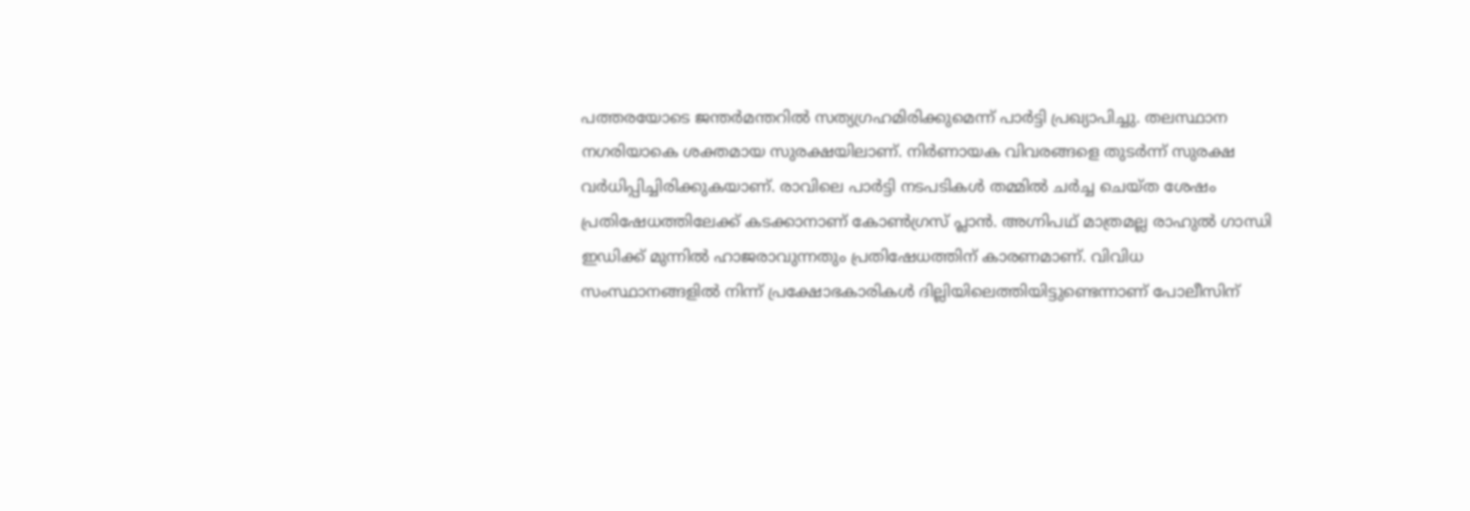പത്തരയോടെ ജന്തര്‍മന്തറില്‍ സത്യഗ്രഹമിരിക്കുമെന്ന് പാര്‍ട്ടി പ്രഖ്യാപിച്ചു. തലസ്ഥാന നഗരിയാകെ ശക്തമായ സുരക്ഷയിലാണ്. നിര്‍ണായക വിവരങ്ങളെ തുടര്‍ന്ന് സുരക്ഷ വര്‍ധിപ്പിച്ചിരിക്കുകയാണ്. രാവിലെ പാര്‍ട്ടി നടപടികള്‍ തമ്മില്‍ ചര്‍ച്ച ചെയ്ത ശേഷം പ്രതിഷേധത്തിലേക്ക് കടക്കാനാണ് കോണ്‍ഗ്രസ് പ്ലാന്‍. അഗ്നിപഥ് മാത്രമല്ല രാഹുല്‍ ഗാന്ധി ഇഡിക്ക് മുന്നില്‍ ഹാജരാവുന്നതും പ്രതിഷേധത്തിന് കാരണമാണ്. വിവിധ സംസ്ഥാനങ്ങളില്‍ നിന്ന് പ്രക്ഷോഭകാരികള്‍ ദില്ലിയിലെത്തിയിട്ടുണ്ടെന്നാണ് പോലീസിന്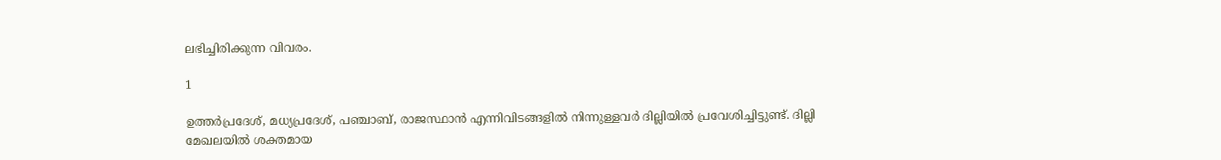ലഭിച്ചിരിക്കുന്ന വിവരം.

1

ഉത്തര്‍പ്രദേശ്, മധ്യപ്രദേശ്, പഞ്ചാബ്, രാജസ്ഥാന്‍ എന്നിവിടങ്ങളില്‍ നിന്നുള്ളവര്‍ ദില്ലിയില്‍ പ്രവേശിച്ചിട്ടുണ്ട്. ദില്ലി മേഖലയില്‍ ശക്തമായ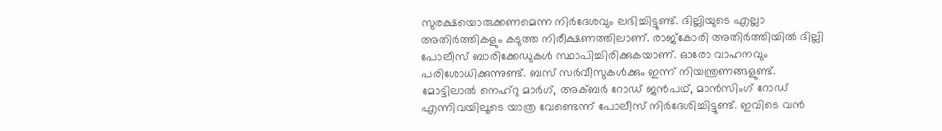സുരക്ഷയൊരുക്കണമെന്ന നിര്‍ദേശവും ലഭിച്ചിട്ടുണ്ട്. ദില്ലിയുടെ എല്ലാ അതിര്‍ത്തികളും കടുത്ത നിരീക്ഷണത്തിലാണ്. രാജ്‌കോരി അതിര്‍ത്തിയില്‍ ദില്ലി പോലീസ് ബാരിക്കേഡുകള്‍ സ്ഥാപിച്ചിരിക്കുകയാണ്. ഓരോ വാഹനവും പരിശോധിക്കുന്നുണ്ട്. ബസ് സര്‍വീസുകള്‍ക്കും ഇന്ന് നിയന്ത്രണങ്ങളുണ്ട്. മോട്ടിലാല്‍ നെഹ്‌റു മാര്‍ഗ്, അക്ബര്‍ റോഡ് ജന്‍പഥ്, മാന്‍സിംഗ് റോഡ് എന്നിവയിലൂടെ യാത്ര വേണ്ടെന്ന് പോലീസ് നിര്‍ദേശിച്ചിട്ടുണ്ട്. ഇവിടെ വന്‍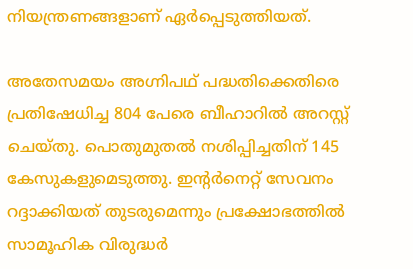നിയന്ത്രണങ്ങളാണ് ഏര്‍പ്പെടുത്തിയത്.

അതേസമയം അഗ്നിപഥ് പദ്ധതിക്കെതിരെ പ്രതിഷേധിച്ച 804 പേരെ ബീഹാറില്‍ അറസ്റ്റ് ചെയ്തു. പൊതുമുതല്‍ നശിപ്പിച്ചതിന് 145 കേസുകളുമെടുത്തു. ഇന്റര്‍നെറ്റ് സേവനം റദ്ദാക്കിയത് തുടരുമെന്നും പ്രക്ഷോഭത്തില്‍ സാമൂഹിക വിരുദ്ധര്‍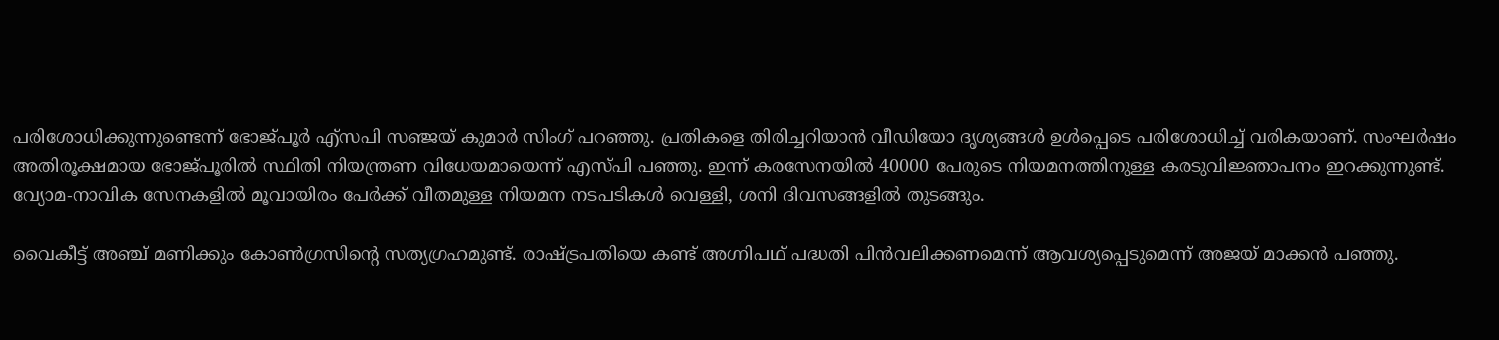പരിശോധിക്കുന്നുണ്ടെന്ന് ഭോജ്പൂര്‍ എ്‌സപി സഞ്ജയ് കുമാര്‍ സിംഗ് പറഞ്ഞു. പ്രതികളെ തിരിച്ചറിയാന്‍ വീഡിയോ ദൃശ്യങ്ങള്‍ ഉള്‍പ്പെടെ പരിശോധിച്ച് വരികയാണ്. സംഘര്‍ഷം അതിരൂക്ഷമായ ഭോജ്പൂരില്‍ സ്ഥിതി നിയന്ത്രണ വിധേയമായെന്ന് എസ്പി പഞ്ഞു. ഇന്ന് കരസേനയില്‍ 40000 പേരുടെ നിയമനത്തിനുള്ള കരടുവിജ്ഞാപനം ഇറക്കുന്നുണ്ട്. വ്യോമ-നാവിക സേനകളില്‍ മൂവായിരം പേര്‍ക്ക് വീതമുള്ള നിയമന നടപടികള്‍ വെള്ളി, ശനി ദിവസങ്ങളില്‍ തുടങ്ങും.

വൈകീട്ട് അഞ്ച് മണിക്കും കോണ്‍ഗ്രസിന്റെ സത്യഗ്രഹമുണ്ട്. രാഷ്ട്രപതിയെ കണ്ട് അഗ്നിപഥ് പദ്ധതി പിന്‍വലിക്കണമെന്ന് ആവശ്യപ്പെടുമെന്ന് അജയ് മാക്കന്‍ പഞ്ഞു.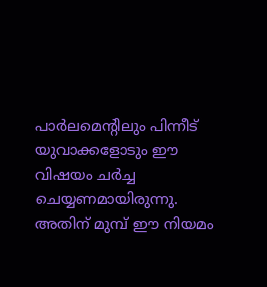പാര്‍ലമെന്റിലും പിന്നീട് യുവാക്കളോടും ഈ വിഷയം ചര്‍ച്ച ചെയ്യണമായിരുന്നു. അതിന് മുമ്പ് ഈ നിയമം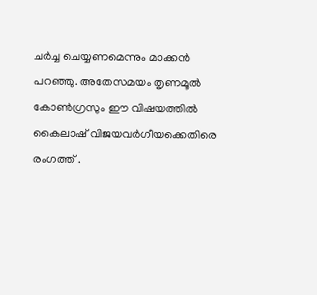ചര്‍ച്ച ചെയ്യണമെന്നും മാക്കന്‍ പറഞ്ഞു. അതേസമയം തൃണമൂല്‍ കോണ്‍ഗ്രസും ഈ വിഷയത്തില്‍ കൈലാഷ് വിജയവര്‍ഗീയക്കെതിരെ രംഗത്ത് .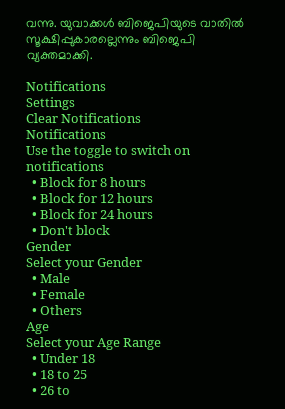വന്നു. യുവാക്കള്‍ ബിജെപിയുടെ വാതില്‍ സൂക്ഷിപ്പുകാരല്ലെന്നും ബിജെപി വ്യക്തമാക്കി.

Notifications
Settings
Clear Notifications
Notifications
Use the toggle to switch on notifications
  • Block for 8 hours
  • Block for 12 hours
  • Block for 24 hours
  • Don't block
Gender
Select your Gender
  • Male
  • Female
  • Others
Age
Select your Age Range
  • Under 18
  • 18 to 25
  • 26 to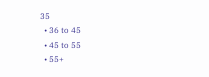35
  • 36 to 45
  • 45 to 55
  • 55+